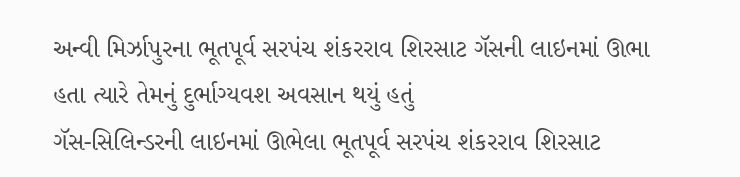અન્વી મિર્ઝાપુરના ભૂતપૂર્વ સરપંચ શંકરરાવ શિરસાટ ગૅસની લાઇનમાં ઊભા હતા ત્યારે તેમનું દુર્ભાગ્યવશ અવસાન થયું હતું
ગૅસ-સિલિન્ડરની લાઇનમાં ઊભેલા ભૂતપૂર્વ સરપંચ શંકરરાવ શિરસાટ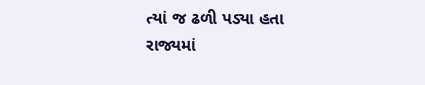ત્યાં જ ઢળી પડ્યા હતા
રાજ્યમાં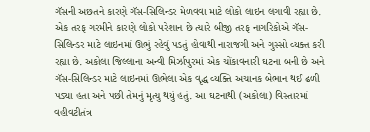ગૅસની અછતને કારણે ગૅસ-સિલિન્ડર મેળવવા માટે લોકો લાઇન લગાવી રહ્યા છે. એક તરફ ગરમીને કારણે લોકો પરેશાન છે ત્યારે બીજી તરફ નાગરિકોએ ગૅસ-સિલિન્ડર માટે લાઇનમાં ઊભું રહેવું પડતું હોવાથી નારાજગી અને ગુસ્સો વ્યક્ત કરી રહ્યા છે. અકોલા જિલ્લાના અન્વી મિર્ઝાપુરમાં એક ચોંકાવનારી ઘટના બની છે અને ગૅસ-સિલિન્ડર માટે લાઇનમાં ઊભેલા એક વૃદ્ધ વ્યક્તિ અચાનક બેભાન થઈ ઢળી પડ્યા હતા અને પછી તેમનું મૃત્યુ થયું હતું. આ ઘટનાથી (અકોલા) વિસ્તારમાં વહીવટીતંત્ર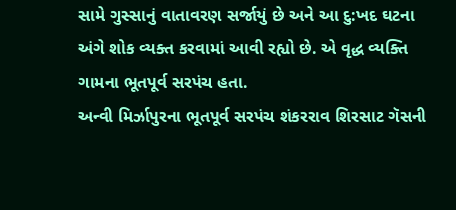સામે ગુસ્સાનું વાતાવરણ સર્જાયું છે અને આ દુ:ખદ ઘટના અંગે શોક વ્યક્ત કરવામાં આવી રહ્યો છે. એ વૃદ્ધ વ્યક્તિ ગામના ભૂતપૂર્વ સરપંચ હતા.
અન્વી મિર્ઝાપુરના ભૂતપૂર્વ સરપંચ શંકરરાવ શિરસાટ ગૅસની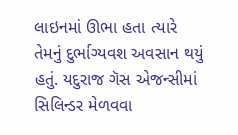લાઇનમાં ઊભા હતા ત્યારે તેમનું દુર્ભાગ્યવશ અવસાન થયું હતું. યદુરાજ ગૅસ એજન્સીમાં સિલિન્ડર મેળવવા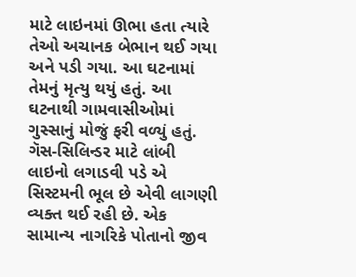માટે લાઇનમાં ઊભા હતા ત્યારે તેઓ અચાનક બેભાન થઈ ગયા અને પડી ગયા. આ ઘટનામાં તેમનું મૃત્યુ થયું હતું. આ ઘટનાથી ગામવાસીઓમાં ગુસ્સાનું મોજું ફરી વળ્યું હતું. ગૅસ-સિલિન્ડર માટે લાંબી લાઇનો લગાડવી પડે એ સિસ્ટમની ભૂલ છે એવી લાગણી વ્યક્ત થઈ રહી છે. એક સામાન્ય નાગરિકે પોતાનો જીવ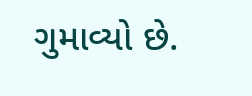ગુમાવ્યો છે.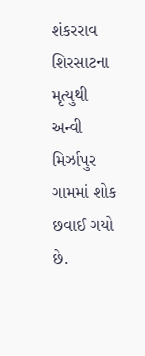શંકરરાવ શિરસાટના મૃત્યુથી અન્વી મિર્ઝાપુર ગામમાં શોક છવાઈ ગયો છે.